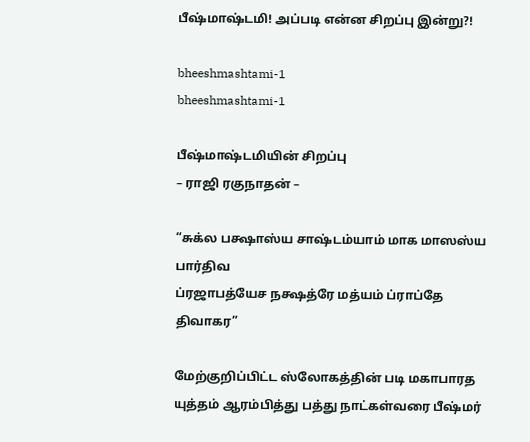பீஷ்மாஷ்டமி! அப்படி என்ன சிறப்பு இன்று?!

bheeshmashtami-1
bheeshmashtami-1

பீஷ்மாஷ்டமியின் சிறப்பு
– ராஜி ரகுநாதன் –

“சுக்ல பக்ஷாஸ்ய சாஷ்டம்யாம் மாக மாஸஸ்ய பார்திவ
ப்ரஜாபத்யேச நக்ஷத்ரே மத்யம் ப்ராப்தே திவாகர”

மேற்குறிப்பிட்ட ஸ்லோகத்தின் படி மகாபாரத யுத்தம் ஆரம்பித்து பத்து நாட்கள்வரை பீஷ்மர்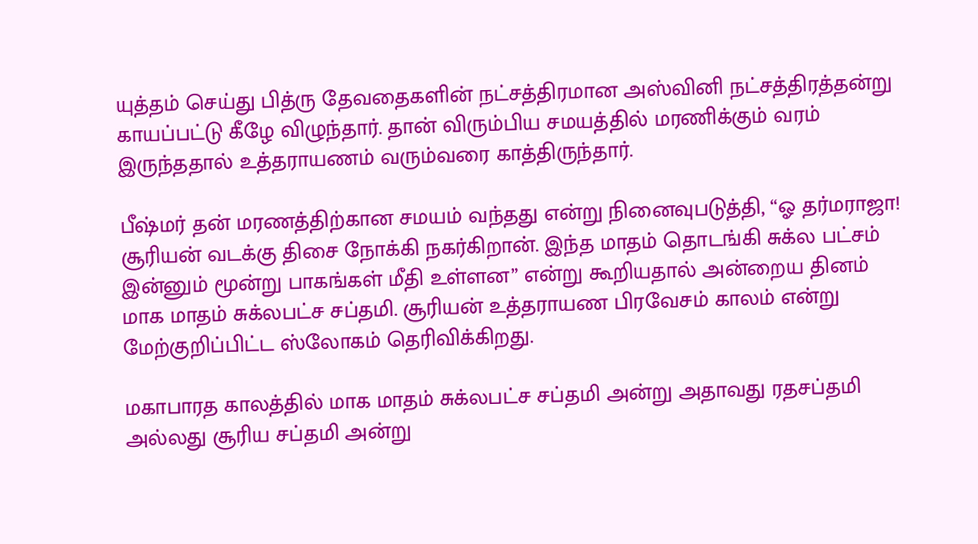யுத்தம் செய்து பித்ரு தேவதைகளின் நட்சத்திரமான அஸ்வினி நட்சத்திரத்தன்று காயப்பட்டு கீழே விழுந்தார். தான் விரும்பிய சமயத்தில் மரணிக்கும் வரம் இருந்ததால் உத்தராயணம் வரும்வரை காத்திருந்தார்.

பீஷ்மர் தன் மரணத்திற்கான சமயம் வந்தது என்று நினைவுபடுத்தி, “ஓ தர்மராஜா! சூரியன் வடக்கு திசை நோக்கி நகர்கிறான். இந்த மாதம் தொடங்கி சுக்ல பட்சம் இன்னும் மூன்று பாகங்கள் மீதி உள்ளன” என்று கூறியதால் அன்றைய தினம் மாக மாதம் சுக்லபட்ச சப்தமி. சூரியன் உத்தராயண பிரவேசம் காலம் என்று மேற்குறிப்பிட்ட ஸ்லோகம் தெரிவிக்கிறது.

மகாபாரத காலத்தில் மாக மாதம் சுக்லபட்ச சப்தமி அன்று அதாவது ரதசப்தமி அல்லது சூரிய சப்தமி அன்று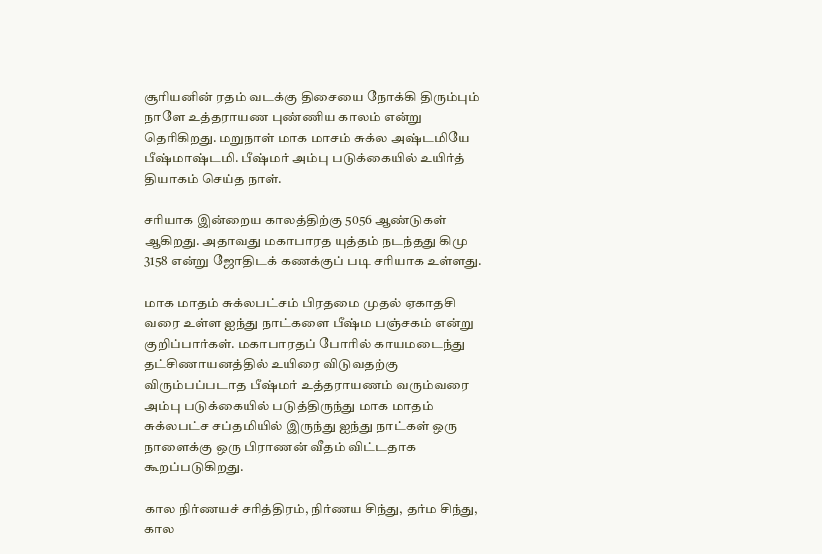சூரியனின் ரதம் வடக்கு திசையை நோக்கி திரும்பும் நாளே உத்தராயண புண்ணிய காலம் என்று தெரிகிறது. மறுநாள் மாக மாசம் சுக்ல அஷ்டமியே பீஷ்மாஷ்டமி. பீஷ்மர் அம்பு படுக்கையில் உயிர்த் தியாகம் செய்த நாள்.

சரியாக இன்றைய காலத்திற்கு 5056 ஆண்டுகள் ஆகிறது. அதாவது மகாபாரத யுத்தம் நடந்தது கிமு 3158 என்று ஜோதிடக் கணக்குப் படி சரியாக உள்ளது.

மாக மாதம் சுக்லபட்சம் பிரதமை முதல் ஏகாதசி வரை உள்ள ஐந்து நாட்களை பீஷ்ம பஞ்சகம் என்று குறிப்பார்கள். மகாபாரதப் போரில் காயமடைந்து தட்சிணாயனத்தில் உயிரை விடுவதற்கு விரும்பப்படாத பீஷ்மர் உத்தராயணம் வரும்வரை அம்பு படுக்கையில் படுத்திருந்து மாக மாதம் சுக்லபட்ச சப்தமியில் இருந்து ஐந்து நாட்கள் ஒரு நாளைக்கு ஒரு பிராணன் வீதம் விட்டதாக கூறப்படுகிறது.

கால நிர்ணயச் சரித்திரம், நிர்ணய சிந்து, தர்ம சிந்து, கால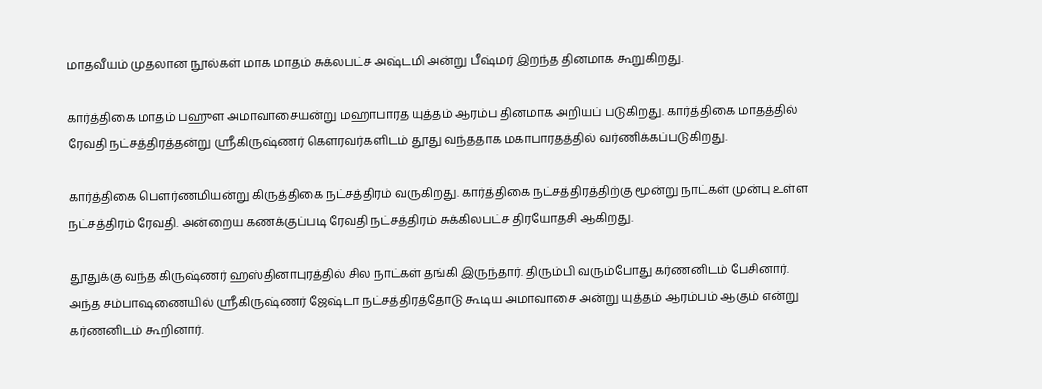மாதவீயம் முதலான நூல்கள் மாக மாதம் சுக்லபட்ச அஷ்டமி அன்று பீஷ்மர் இறந்த தினமாக கூறுகிறது.

கார்த்திகை மாதம் பஹுள அமாவாசையன்று மஹாபாரத யுத்தம் ஆரம்ப தினமாக அறியப் படுகிறது. கார்த்திகை மாதத்தில் ரேவதி நட்சத்திரத்தன்று ஶ்ரீகிருஷ்ணர் கௌரவர்களிடம் தூது வந்ததாக மகாபாரதத்தில் வர்ணிக்கப்படுகிறது.

கார்த்திகை பௌர்ணமியன்று கிருத்திகை நட்சத்திரம் வருகிறது. கார்த்திகை நட்சத்திரத்திற்கு மூன்று நாட்கள் முன்பு உள்ள நட்சத்திரம் ரேவதி. அன்றைய கணக்குப்படி ரேவதி நட்சத்திரம் சுக்கிலபட்ச திரயோதசி ஆகிறது.

தூதுக்கு வந்த கிருஷ்ணர் ஹஸ்தினாபுரத்தில் சில நாட்கள் தங்கி இருந்தார். திரும்பி வரும்போது கர்ணனிடம் பேசினார். அந்த சம்பாஷணையில் ஸ்ரீகிருஷ்ணர் ஜேஷ்டா நட்சத்திரத்தோடு கூடிய அமாவாசை அன்று யுத்தம் ஆரம்பம் ஆகும் என்று கர்ணனிடம் கூறினார்.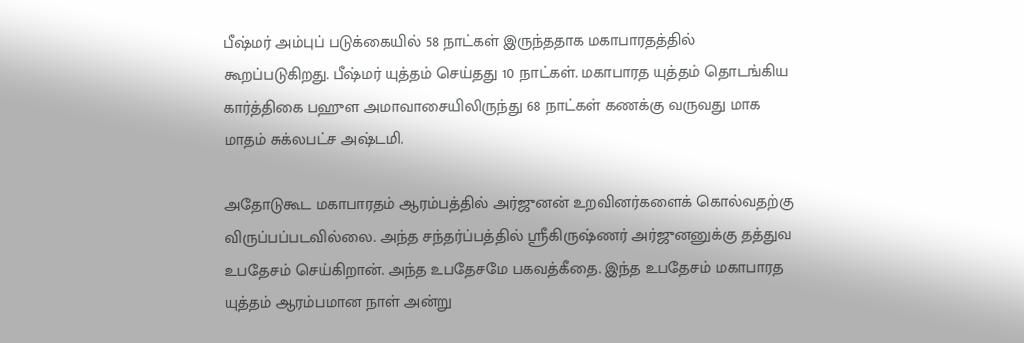பீஷ்மர் அம்புப் படுக்கையில் 58 நாட்கள் இருந்ததாக மகாபாரதத்தில் கூறப்படுகிறது. பீஷ்மர் யுத்தம் செய்தது 10 நாட்கள். மகாபாரத யுத்தம் தொடங்கிய கார்த்திகை பஹுள அமாவாசையிலிருந்து 68 நாட்கள் கணக்கு வருவது மாக மாதம் சுக்லபட்ச அஷ்டமி.

அதோடுகூட மகாபாரதம் ஆரம்பத்தில் அர்ஜுனன் உறவினர்களைக் கொல்வதற்கு விருப்பப்படவில்லை. அந்த சந்தர்ப்பத்தில் ஸ்ரீகிருஷ்ணர் அர்ஜுனனுக்கு தத்துவ உபதேசம் செய்கிறான். அந்த உபதேசமே பகவத்கீதை. இந்த உபதேசம் மகாபாரத யுத்தம் ஆரம்பமான நாள் அன்று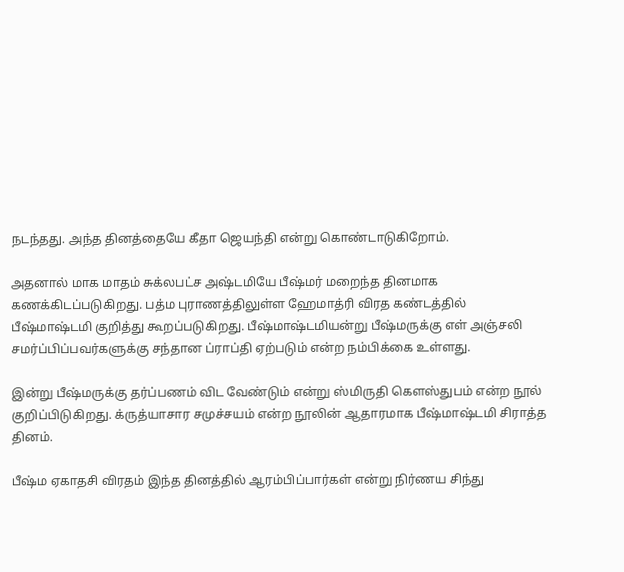நடந்தது. அந்த தினத்தையே கீதா ஜெயந்தி என்று கொண்டாடுகிறோம்.

அதனால் மாக மாதம் சுக்லபட்ச அஷ்டமியே பீஷ்மர் மறைந்த தினமாக கணக்கிடப்படுகிறது. பத்ம புராணத்திலுள்ள ஹேமாத்ரி விரத கண்டத்தில் பீஷ்மாஷ்டமி குறித்து கூறப்படுகிறது. பீஷ்மாஷ்டமியன்று பீஷ்மருக்கு எள் அஞ்சலி சமர்ப்பிப்பவர்களுக்கு சந்தான ப்ராப்தி ஏற்படும் என்ற நம்பிக்கை உள்ளது.

இன்று பீஷ்மருக்கு தர்ப்பணம் விட வேண்டும் என்று ஸ்மிருதி கௌஸ்துபம் என்ற நூல் குறிப்பிடுகிறது. க்ருத்யாசார சமுச்சயம் என்ற நூலின் ஆதாரமாக பீஷ்மாஷ்டமி சிராத்த தினம்.

பீஷ்ம ஏகாதசி விரதம் இந்த தினத்தில் ஆரம்பிப்பார்கள் என்று நிர்ணய சிந்து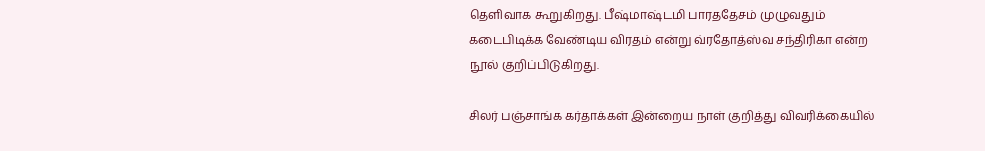தெளிவாக கூறுகிறது. பீஷ்மாஷ்டமி பாரததேசம் முழுவதும் கடைபிடிக்க வேண்டிய விரதம் என்று வ்ரதோத்ஸ்வ சந்திரிகா என்ற நூல் குறிப்பிடுகிறது.

சிலர் பஞ்சாங்க கர்தாக்கள் இன்றைய நாள் குறித்து விவரிக்கையில்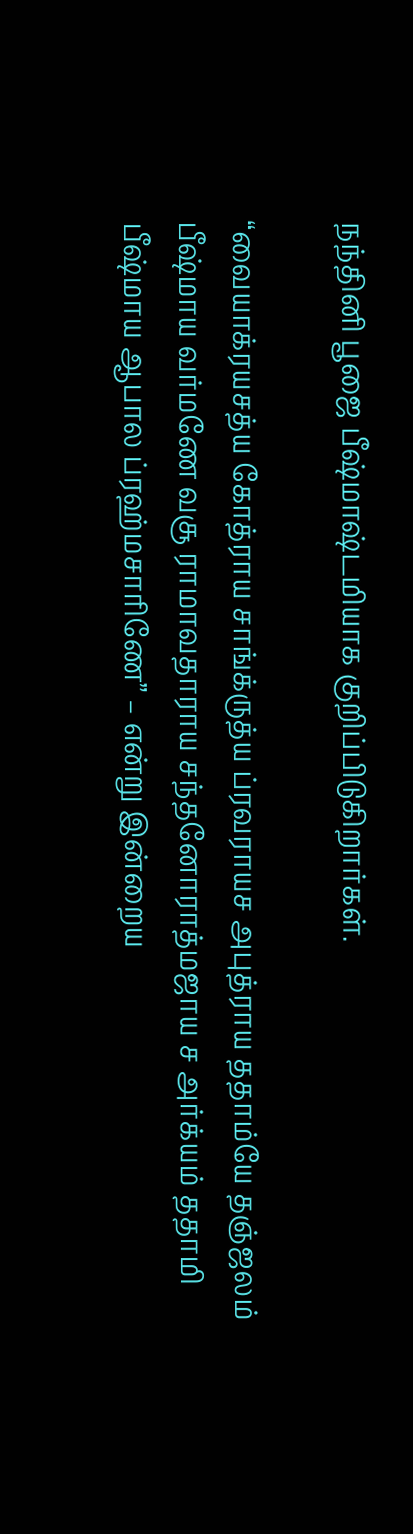நந்தினி பூஜை பீஷ்மாஷ்டமியாக குறிப்பிடுகிறார்கள்.

“வையாக்ரயசத்ய கோத்ராய சாங்க்ருத்ய ப்ரவராயச அபுத்ராய ததாம்யே தஞ்ஜலம் பீஷ்மாய வர்மணே வசூ ராமாவதாராய சந்தனோராத்மஜாய ச அர்க்யம் ததாமி பீஷ்மாய ஆபால ப்ரஹ்மசாரிணே” – என்று இன்றைய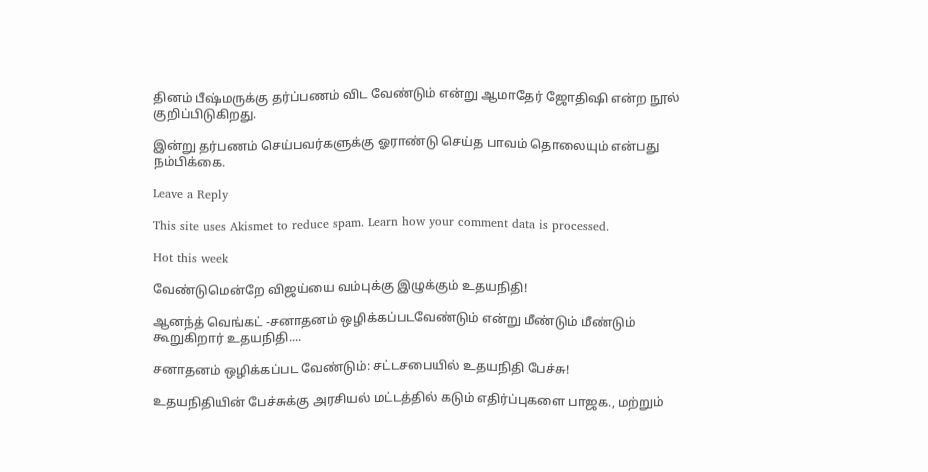தினம் பீஷ்மருக்கு தர்ப்பணம் விட வேண்டும் என்று ஆமாதேர் ஜோதிஷி என்ற நூல் குறிப்பிடுகிறது.

இன்று தர்பணம் செய்பவர்களுக்கு ஓராண்டு செய்த பாவம் தொலையும் என்பது நம்பிக்கை.

Leave a Reply

This site uses Akismet to reduce spam. Learn how your comment data is processed.

Hot this week

வேண்டுமென்றே விஜய்யை வம்புக்கு இழுக்கும் உதயநிதி!

ஆனந்த் வெங்கட் -சனாதனம் ஒழிக்கப்படவேண்டும் என்று மீண்டும் மீண்டும் கூறுகிறார் உதயநிதி....

சனாதனம் ஒழிக்கப்பட வேண்டும்: சட்டசபையில் உதயநிதி பேச்சு!

உதயநிதியின் பேச்சுக்கு அரசியல் மட்டத்தில் கடும் எதிர்ப்புகளை பாஜக., மற்றும்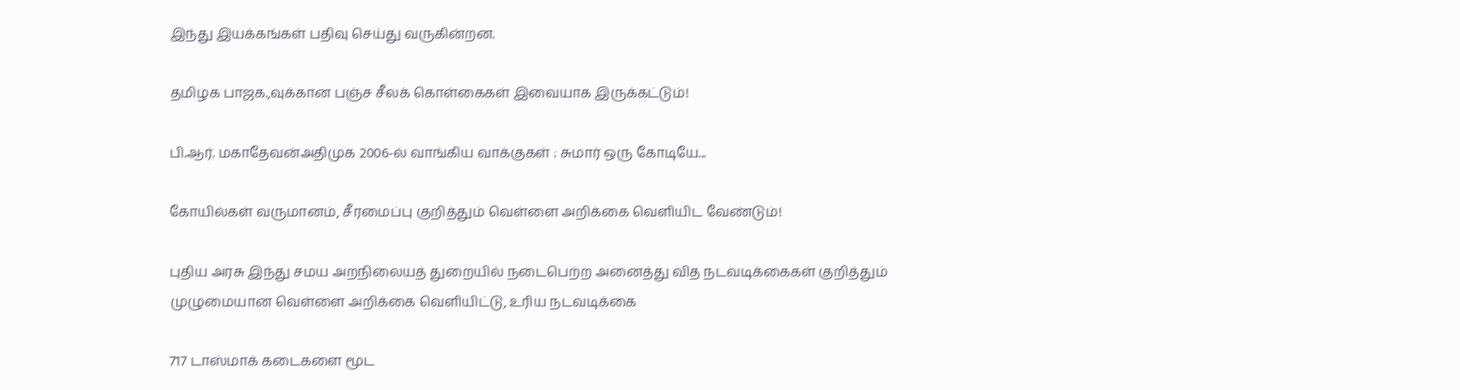இந்து இயக்கங்கள் பதிவு செய்து வருகின்றன.

தமிழக பாஜக.,வுக்கான பஞ்ச சீலக் கொள்கைகள் இவையாக இருக்கட்டும்!

பி.ஆர். மகாதேவன்அதிமுக 2006-ல் வாங்கிய வாக்குகள் : சுமார் ஒரு கோடியே...

கோயில்கள் வருமானம், சீரமைப்பு குறித்தும் வெள்ளை அறிக்கை வெளியிட வேண்டும்!

புதிய அரசு இந்து சமய அறநிலையத் துறையில் நடைபெற்ற அனைத்து வித நடவடிக்கைகள் குறித்தும் முழுமையான வெள்ளை அறிக்கை வெளியிட்டு, உரிய நடவடிக்கை

717 டாஸ்மாக் கடைகளை மூட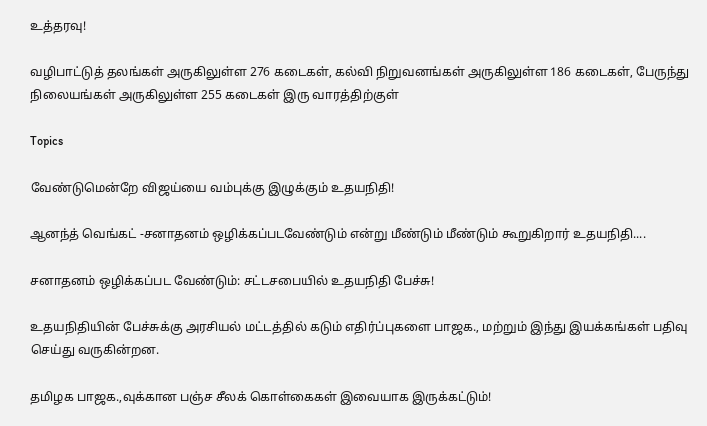உத்தரவு!

வழிபாட்டுத் தலங்கள் அருகிலுள்ள 276 கடைகள், கல்வி நிறுவனங்கள் அருகிலுள்ள 186 கடைகள், பேருந்து நிலையங்கள் அருகிலுள்ள 255 கடைகள் இரு வாரத்திற்குள்

Topics

வேண்டுமென்றே விஜய்யை வம்புக்கு இழுக்கும் உதயநிதி!

ஆனந்த் வெங்கட் -சனாதனம் ஒழிக்கப்படவேண்டும் என்று மீண்டும் மீண்டும் கூறுகிறார் உதயநிதி....

சனாதனம் ஒழிக்கப்பட வேண்டும்: சட்டசபையில் உதயநிதி பேச்சு!

உதயநிதியின் பேச்சுக்கு அரசியல் மட்டத்தில் கடும் எதிர்ப்புகளை பாஜக., மற்றும் இந்து இயக்கங்கள் பதிவு செய்து வருகின்றன.

தமிழக பாஜக.,வுக்கான பஞ்ச சீலக் கொள்கைகள் இவையாக இருக்கட்டும்!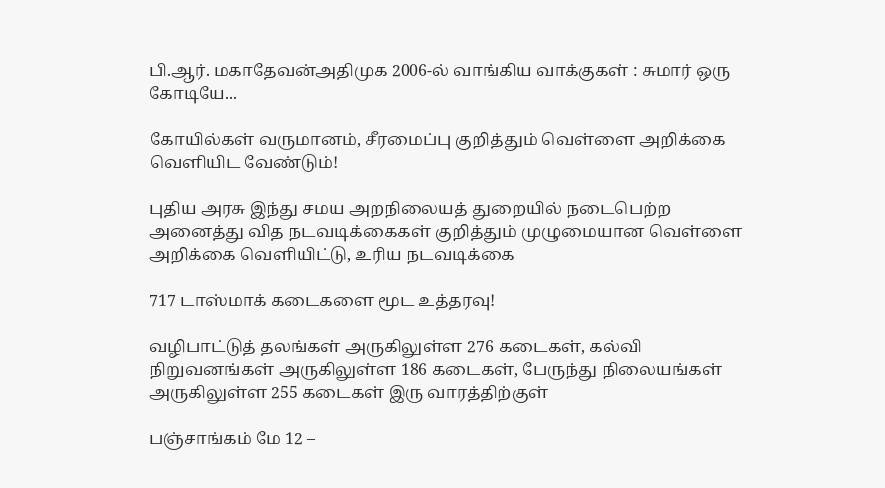பி.ஆர். மகாதேவன்அதிமுக 2006-ல் வாங்கிய வாக்குகள் : சுமார் ஒரு கோடியே...

கோயில்கள் வருமானம், சீரமைப்பு குறித்தும் வெள்ளை அறிக்கை வெளியிட வேண்டும்!

புதிய அரசு இந்து சமய அறநிலையத் துறையில் நடைபெற்ற அனைத்து வித நடவடிக்கைகள் குறித்தும் முழுமையான வெள்ளை அறிக்கை வெளியிட்டு, உரிய நடவடிக்கை

717 டாஸ்மாக் கடைகளை மூட உத்தரவு!

வழிபாட்டுத் தலங்கள் அருகிலுள்ள 276 கடைகள், கல்வி நிறுவனங்கள் அருகிலுள்ள 186 கடைகள், பேருந்து நிலையங்கள் அருகிலுள்ள 255 கடைகள் இரு வாரத்திற்குள்

பஞ்சாங்கம் மே 12 –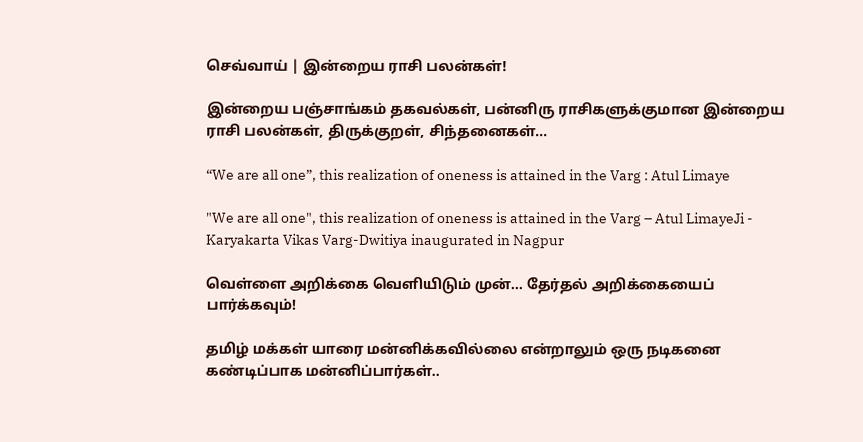செவ்வாய் | இன்றைய ராசி பலன்கள்!

இன்றைய பஞ்சாங்கம் தகவல்கள், பன்னிரு ராசிகளுக்குமான இன்றைய ராசி பலன்கள், திருக்குறள், சிந்தனைகள்...

“We are all one”, this realization of oneness is attained in the Varg : Atul Limaye

"We are all one", this realization of oneness is attained in the Varg – Atul LimayeJi - Karyakarta Vikas Varg-Dwitiya inaugurated in Nagpur

வெள்ளை அறிக்கை வெளியிடும் முன்… தேர்தல் அறிக்கையைப் பார்க்கவும்!

தமிழ் மக்கள் யாரை மன்னிக்கவில்லை என்றாலும் ஒரு நடிகனை கண்டிப்பாக மன்னிப்பார்கள்..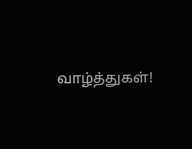வாழ்த்துகள்!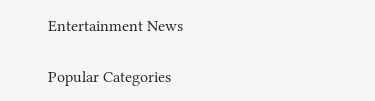Entertainment News

Popular Categories